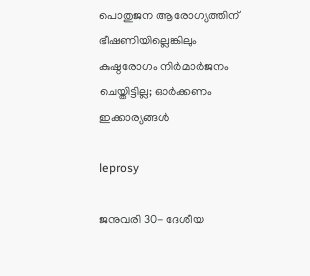പൊതുജന ആരോഗ്യത്തിന് ഭീഷണിയില്ലെങ്കിലും കുഷ്ഠരോഗം നിർമാർജനം ചെയ്തിട്ടില്ല; ഓർക്കണം ഇക്കാര്യങ്ങൾ

leprosy

ജനുവരി 30- ദേശീയ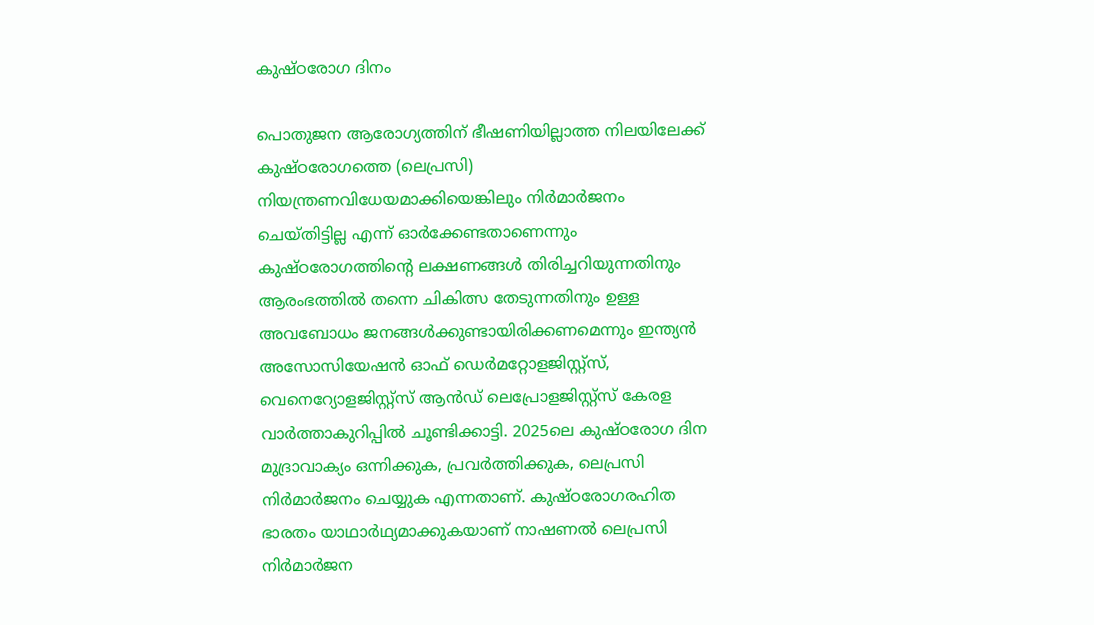കുഷ്ഠരോഗ ദിനം

പൊതുജന ആരോഗ്യത്തിന് ഭീഷണിയില്ലാത്ത നിലയിലേക്ക് കുഷ്ഠരോഗത്തെ (ലെപ്രസി) നിയന്ത്രണവിധേയമാക്കിയെങ്കിലും നിര്‍മാര്‍ജനം ചെയ്തിട്ടില്ല എന്ന് ഓര്‍ക്കേണ്ടതാണെന്നും കുഷ്ഠരോഗത്തിന്റെ ലക്ഷണങ്ങള്‍ തിരിച്ചറിയുന്നതിനും ആരംഭത്തില്‍ തന്നെ ചികിത്സ തേടുന്നതിനും ഉള്ള അവബോധം ജനങ്ങള്‍ക്കുണ്ടായിരിക്കണമെന്നും ഇന്ത്യന്‍ അസോസിയേഷന്‍ ഓഫ് ഡെര്‍മറ്റോളജിസ്റ്റ്‌സ്, വെനെറ്യോളജിസ്റ്റ്‌സ് ആന്‍ഡ് ലെപ്രോളജിസ്റ്റ്‌സ് കേരള വാർത്താകുറിപ്പിൽ ചൂണ്ടിക്കാട്ടി. 2025ലെ കുഷ്ഠരോഗ ദിന മുദ്രാവാക്യം ഒന്നിക്കുക, പ്രവര്‍ത്തിക്കുക, ലെപ്രസി നിര്‍മാര്‍ജനം ചെയ്യുക എന്നതാണ്. കുഷ്ഠരോഗരഹിത ഭാരതം യാഥാര്‍ഥ്യമാക്കുകയാണ് നാഷണല്‍ ലെപ്രസി നിര്‍മാര്‍ജന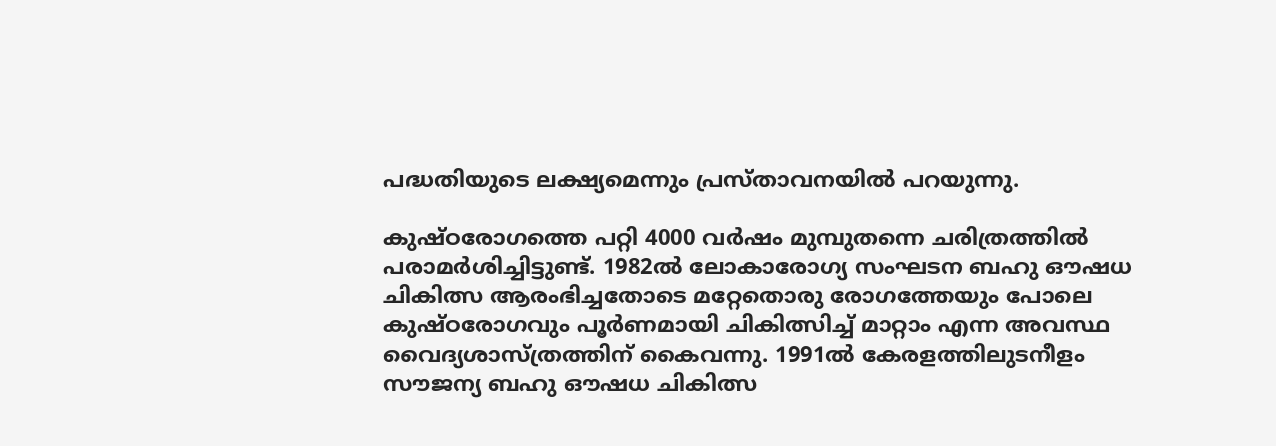പദ്ധതിയുടെ ലക്ഷ്യമെന്നും പ്രസ്താവനയിൽ പറയുന്നു.

കുഷ്ഠരോഗത്തെ പറ്റി 4000 വര്‍ഷം മുമ്പുതന്നെ ചരിത്രത്തില്‍ പരാമര്‍ശിച്ചിട്ടുണ്ട്. 1982ല്‍ ലോകാരോഗ്യ സംഘടന ബഹു ഔഷധ ചികിത്സ ആരംഭിച്ചതോടെ മറ്റേതൊരു രോഗത്തേയും പോലെ കുഷ്ഠരോഗവും പൂര്‍ണമായി ചികിത്സിച്ച് മാറ്റാം എന്ന അവസ്ഥ വൈദ്യശാസ്ത്രത്തിന് കൈവന്നു. 1991ല്‍ കേരളത്തിലുടനീളം സൗജന്യ ബഹു ഔഷധ ചികിത്സ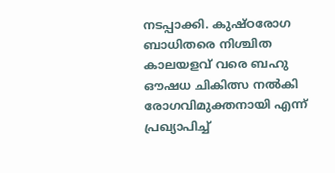നടപ്പാക്കി. കുഷ്ഠരോഗ ബാധിതരെ നിശ്ചിത കാലയളവ് വരെ ബഹു ഔഷധ ചികിത്സ നല്‍കി രോഗവിമുക്തനായി എന്ന് പ്രഖ്യാപിച്ച്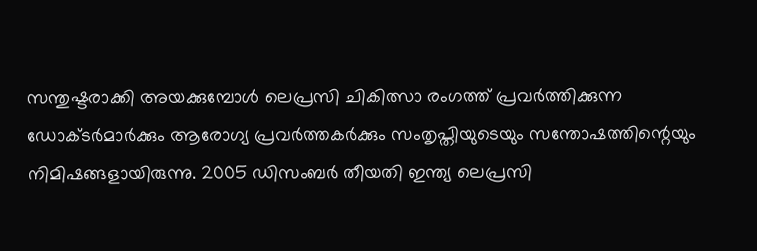സന്തുഷ്ടരാക്കി അയക്കുമ്പോള്‍ ലെപ്രസി ചികിത്സാ രംഗത്ത് പ്രവര്‍ത്തിക്കുന്ന ഡോക്ടര്‍മാര്‍ക്കും ആരോഗ്യ പ്രവര്‍ത്തകര്‍ക്കും സംതൃപ്തിയുടെയും സന്തോഷത്തിന്റെയും നിമിഷങ്ങളായിരുന്നു. 2005 ഡിസംബര്‍ തീയതി ഇന്ത്യ ലെപ്രസി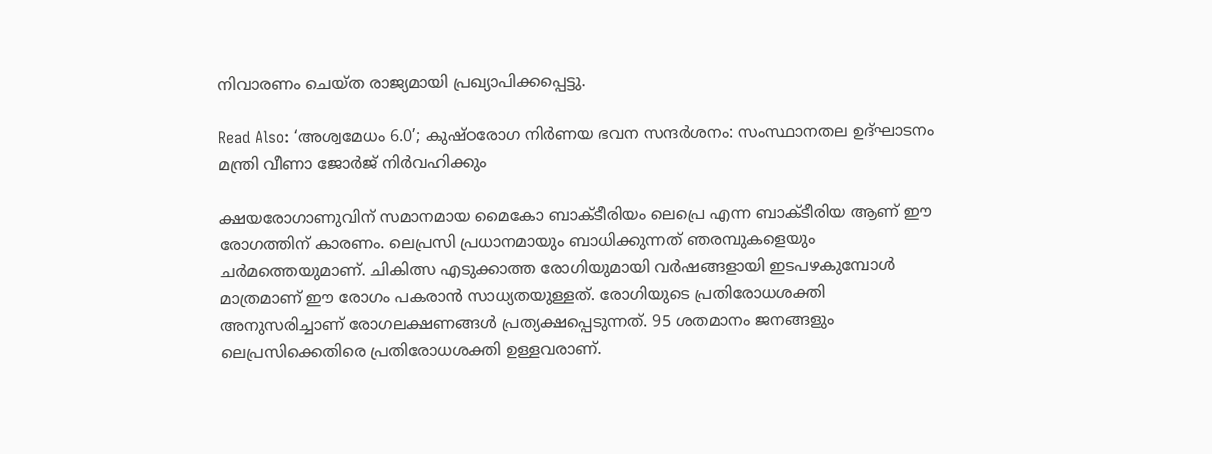നിവാരണം ചെയ്ത രാജ്യമായി പ്രഖ്യാപിക്കപ്പെട്ടു.

Read Also: ‘അശ്വമേധം 6.0’; കുഷ്ഠരോഗ നിര്‍ണയ ഭവന സന്ദര്‍ശനം: സംസ്ഥാനതല ഉദ്ഘാടനം മന്ത്രി വീണാ ജോര്‍ജ് നിര്‍വഹിക്കും

ക്ഷയരോഗാണുവിന് സമാനമായ മൈകോ ബാക്ടീരിയം ലെപ്രെ എന്ന ബാക്ടീരിയ ആണ് ഈ രോഗത്തിന് കാരണം. ലെപ്രസി പ്രധാനമായും ബാധിക്കുന്നത് ഞരമ്പുകളെയും ചര്‍മത്തെയുമാണ്. ചികിത്സ എടുക്കാത്ത രോഗിയുമായി വര്‍ഷങ്ങളായി ഇടപഴകുമ്പോള്‍ മാത്രമാണ് ഈ രോഗം പകരാന്‍ സാധ്യതയുള്ളത്. രോഗിയുടെ പ്രതിരോധശക്തി അനുസരിച്ചാണ് രോഗലക്ഷണങ്ങള്‍ പ്രത്യക്ഷപ്പെടുന്നത്. 95 ശതമാനം ജനങ്ങളും ലെപ്രസിക്കെതിരെ പ്രതിരോധശക്തി ഉള്ളവരാണ്.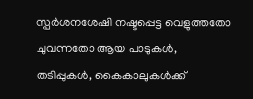സ്പര്‍ശനശേഷി നഷ്ടപ്പെട്ട വെളുത്തതോ ചുവന്നതോ ആയ പാടുകള്‍, തടിപ്പുകള്‍, കൈകാലുകള്‍ക്ക്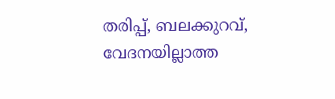തരിപ്പ്, ബലക്കുറവ്, വേദനയില്ലാത്ത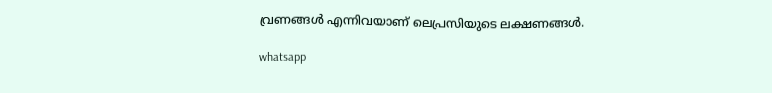വ്രണങ്ങള്‍ എന്നിവയാണ് ലെപ്രസിയുടെ ലക്ഷണങ്ങള്‍.

whatsapp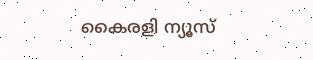കൈരളി ന്യൂസ്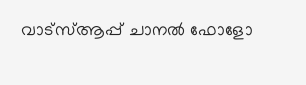വാട്‌സ്ആപ്പ് ചാനല്‍ ഫോളോ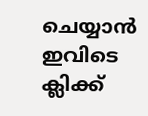ചെയ്യാന്‍ ഇവിടെ ക്ലിക്ക്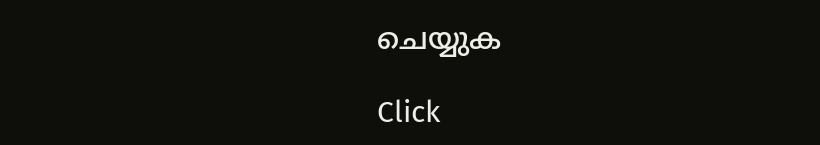ചെയ്യുക

Click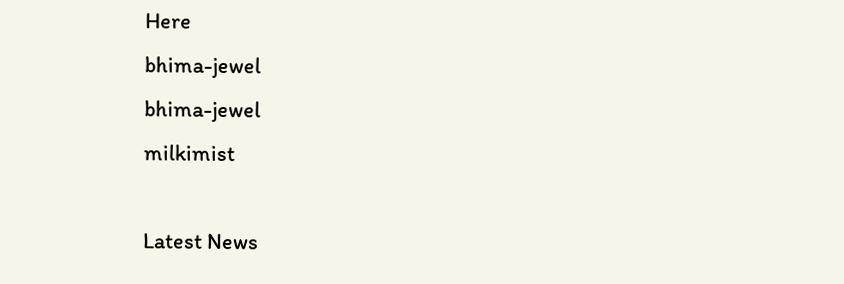Here
bhima-jewel
bhima-jewel
milkimist

Latest News